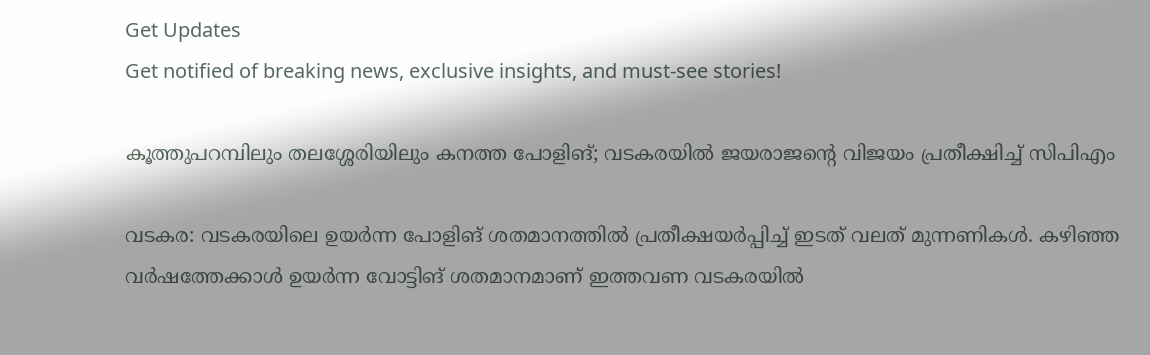Get Updates
Get notified of breaking news, exclusive insights, and must-see stories!

കൂത്തുപറമ്പിലും തലശ്ശേരിയിലും കനത്ത പോളിങ്; വടകരയില്‍ ജയരാജന്‍റെ വിജയം പ്രതീക്ഷിച്ച് സിപിഎം

വടകര: വടകരയിലെ ഉയര്‍ന്ന പോളിങ് ശതമാനത്തില്‍ പ്രതീക്ഷയര്‍‍പ്പിച്ച് ഇടത് വലത് മുന്നണികള്‍. കഴിഞ്ഞ വര്‍ഷത്തേക്കാള്‍ ഉയര്‍ന്ന വോട്ടിങ് ശതമാനമാണ് ഇത്തവണ വടകരയില്‍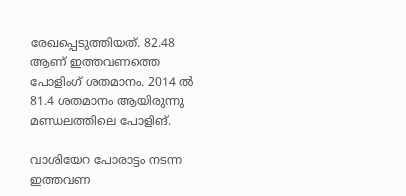രേഖപ്പെടുത്തിയത്. 82.48 ആണ് ഇത്തവണത്തെ പോളിംഗ് ശതമാനം. 2014 ല്‍ 81.4 ശതമാനം ആയിരുന്നു മണ്ഡലത്തിലെ പോളിങ്.

വാശിയേറ പോരാട്ടം നടന്ന ഇത്തവണ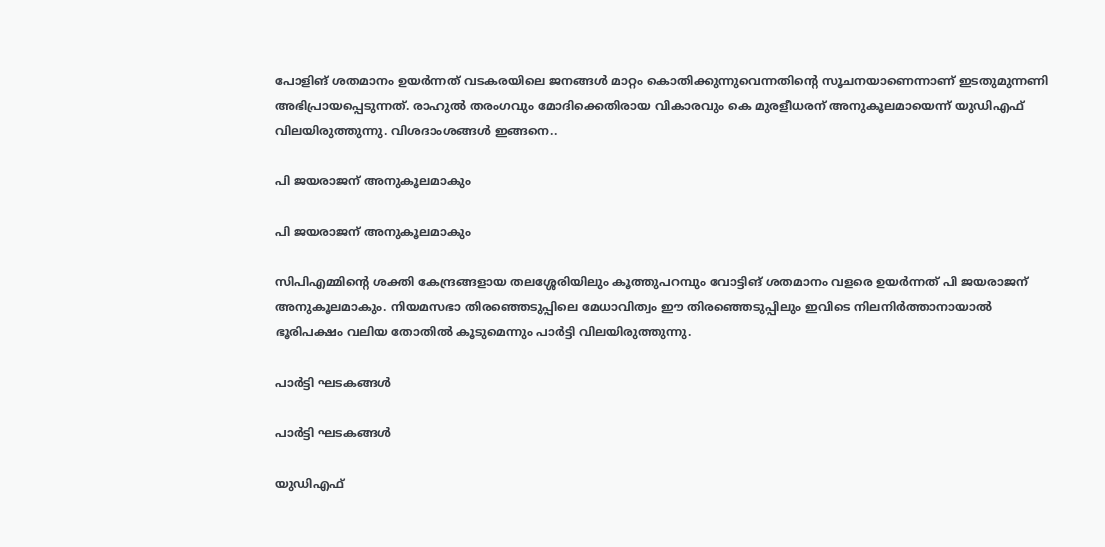പോളിങ് ശതമാനം ഉയര്‍ന്നത് വടകരയിലെ ജനങ്ങള്‍ മാറ്റം കൊതിക്കുന്നുവെന്നതിന്‍റെ സൂചനയാണെന്നാണ് ഇടതുമുന്നണി അഭിപ്രായപ്പെടുന്നത്. രാഹുല്‍ തരംഗവും മോദിക്കെതിരായ വികാരവും കെ മുരളീധരന് അനുകൂലമായെന്ന് യുഡിഎഫ് വിലയിരുത്തുന്നു. വിശദാംശങ്ങള്‍ ഇങ്ങനെ..

പി ജയരാജന് അനുകൂലമാകും

പി ജയരാജന് അനുകൂലമാകും

സിപിഎമ്മിന്‍റെ ശക്തി കേന്ദ്രങ്ങളായ തലശ്ശേരിയിലും കൂത്തുപറമ്പും വോട്ടിങ് ശതമാനം വളരെ ഉയര്‍ന്നത് പി ജയരാജന് അനുകൂലമാകും. നിയമസഭാ തിരഞ്ഞെടുപ്പിലെ മേധാവിത്വം ഈ തിരഞ്ഞെടുപ്പിലും ഇവിടെ നിലനിര്‍‍ത്താനായാല്‍ ഭൂരിപക്ഷം വലിയ തോതില്‍ കൂടുമെന്നും പാര്‍ട്ടി വിലയിരുത്തുന്നു.

പാര്‍ട്ടി ഘടകങ്ങള്‍

പാര്‍ട്ടി ഘടകങ്ങള്‍

യുഡിഎഫ്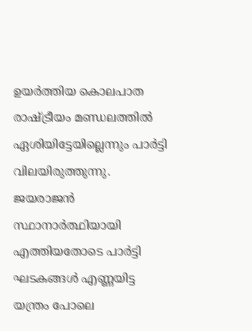ഉയര്‍ത്തിയ കൊലപാത രാഷ്ട്രീയം മണ്ഡലത്തില്‍ ഏശിയിട്ടേയില്ലെന്നും പാര്‍ട്ടി വിലയിരുത്തുന്നു. ജയരാജന്‍ സ്ഥാനാര്‍ത്ഥിയായി എത്തിയതോടെ പാര്‍ട്ടി ഘടകങ്ങള്‍ എണ്ണയിട്ട യന്ത്രം പോലെ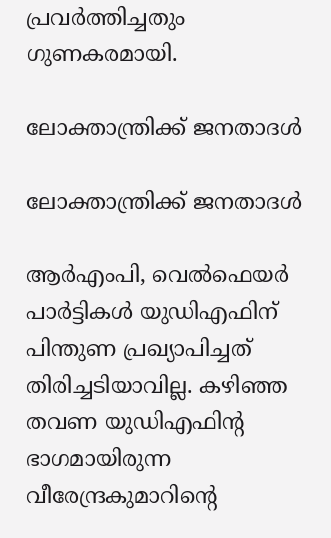പ്രവര്‍ത്തിച്ചതും ഗുണകരമായി.

ലോക്താന്ത്രിക്ക് ജനതാദള്‍

ലോക്താന്ത്രിക്ക് ജനതാദള്‍

ആര്‍എംപി, വെല്‍ഫെയര്‍ പാര്‍ട്ടികള്‍ യുഡിഎഫിന് പിന്തുണ പ്രഖ്യാപിച്ചത് തിരിച്ചടിയാവില്ല. കഴിഞ്ഞ തവണ യുഡിഎഫിന്‍റ ഭാഗമായിരുന്ന വീരേന്ദ്രകുമാറിന്‍റെ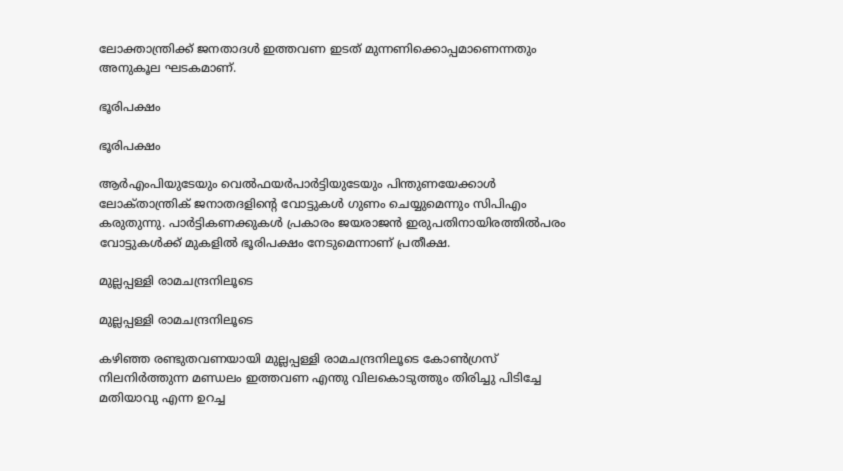ലോക്താന്ത്രിക്ക് ജനതാദള്‍ ഇത്തവണ ഇടത് മുന്നണിക്കൊപ്പമാണെന്നതും അനുകൂല ഘടകമാണ്.

ഭൂരിപക്ഷം

ഭൂരിപക്ഷം

ആര്‍എംപിയുടേയും വെല്‍ഫയര്‍പാര്‍ട്ടിയുടേയും പിന്തുണയേക്കാള്‍ ലോക്‍താന്ത്രിക് ജനാതദളിന്‍റെ വോട്ടുകള്‍ ഗുണം ചെയ്യുമെന്നും സിപിഎം കരുതുന്നു. പാര്‍ട്ടികണക്കുകള്‍ പ്രകാരം ജയരാജന്‍ ഇരുപതിനായിരത്തില്‍പരം വോട്ടുകള്‍ക്ക് മുകളില്‍ ഭൂരിപക്ഷം നേടുമെന്നാണ് പ്രതീക്ഷ.

മുല്ലപ്പള്ളി രാമചന്ദ്രനിലൂടെ

മുല്ലപ്പള്ളി രാമചന്ദ്രനിലൂടെ

കഴിഞ്ഞ രണ്ടുതവണയായി മുല്ലപ്പള്ളി രാമചന്ദ്രനിലൂടെ കോണ്‍ഗ്രസ് നിലനിര്‍ത്തുന്ന മണ്ഡലം ഇത്തവണ എന്തു വിലകൊടുത്തും തിരിച്ചു പിടിച്ചേ മതിയാവു എന്ന ഉറച്ച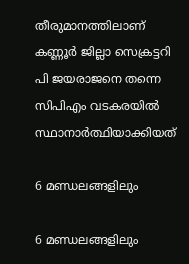തീരുമാനത്തിലാണ് കണ്ണൂര്‍ ജില്ലാ സെക്രട്ടറി പി ജയരാജനെ തന്നെ സിപിഎം വടകരയില്‍ സ്ഥാനാര്‍ത്ഥിയാക്കിയത്

6 മണ്ഡലങ്ങളിലും

6 മണ്ഡലങ്ങളിലും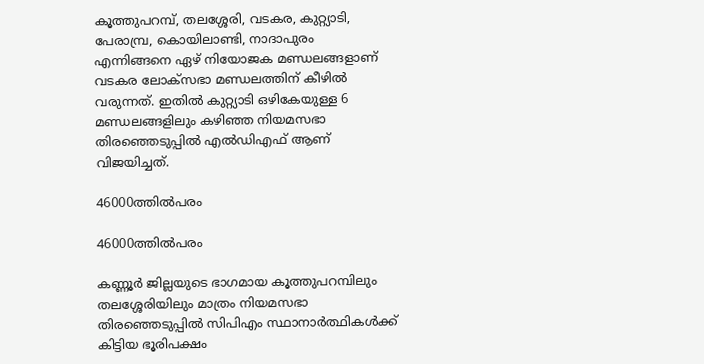കൂത്തുപറമ്പ്, തലശ്ശേരി, വടകര, കുറ്റ്യാടി, പേരാമ്പ്ര, കൊയിലാണ്ടി, നാദാപുരം എന്നിങ്ങനെ ഏഴ് നിയോജക മണ്ഡലങ്ങളാണ് വടകര ലോക്സഭാ മണ്ഡലത്തിന് കീഴില്‍ വരുന്നത്. ഇതില്‍ കുറ്റ്യാടി ഒഴികേയുള്ള 6 മണ്ഡലങ്ങളിലും കഴിഞ്ഞ നിയമസഭാ തിരഞ്ഞെടുപ്പില്‍ എല്‍ഡിഎഫ് ആണ് വിജയിച്ചത്.

46000ത്തില്‍പരം

46000ത്തില്‍പരം

കണ്ണൂര്‍ ജില്ലയുടെ ഭാഗമായ കൂത്തുപറമ്പിലും തലശ്ശേരിയിലും മാത്രം നിയമസഭാ തിരഞ്ഞെടുപ്പില്‍ സിപിഎം സ്ഥാനാര്‍ത്ഥികള്‍ക്ക് കിട്ടിയ ഭൂരിപക്ഷം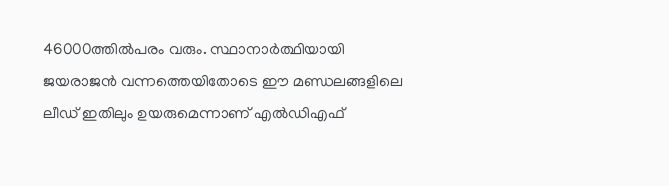46000ത്തില്‍പരം വരും. സ്ഥാനാര്‍ത്ഥിയായി ജയരാജന്‍ വന്നത്തെയിതോടെ ഈ മണ്ഡലങ്ങളിലെ ലീഡ് ഇതിലും ഉയരുമെന്നാണ് എല്‍‍ഡിഎഫ്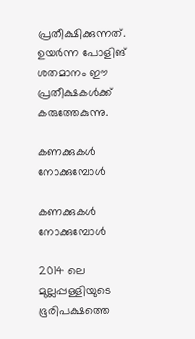പ്രതീക്ഷിക്കുന്നത്. ഉയര്‍ന്ന പോളിങ് ശതമാനം ഈ പ്രതീക്ഷകള്‍ക്ക് കരുത്തേകുന്നു.

കണക്കുകള്‍ നോക്കുമ്പോള്‍

കണക്കുകള്‍ നോക്കുമ്പോള്‍

2014 ലെ മുല്ലപ്പള്ളിയുടെ ഭൂരിപക്ഷത്തെ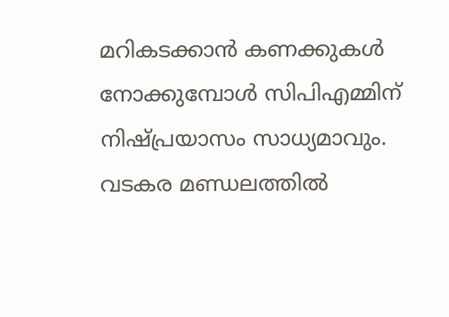മറികടക്കാന്‍ കണക്കുകള്‍ നോക്കുമ്പോള്‍ സിപിഎമ്മിന് നിഷ്പ്രയാസം സാധ്യമാവും. വടകര മണ്ഡലത്തില്‍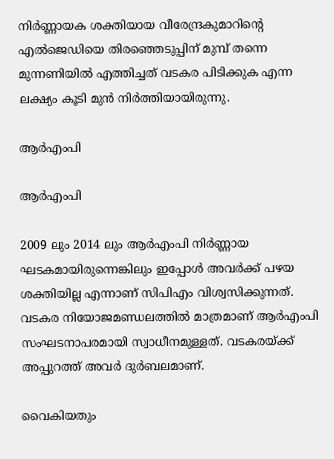നിര്‍ണ്ണായക ശക്തിയായ വീരേന്ദ്രകുമാറിന്‍റെ എല്‍ജെഡിയെ തിരഞ്ഞെടുപ്പിന് മുമ്പ് തന്നെ മുന്നണിയില്‍ എത്തിച്ചത് വടകര പിടിക്കുക എന്ന ലക്ഷ്യം കൂടി മുന്‍ നിര്‍ത്തിയായിരുന്നു.

ആര്‍എംപി

ആര്‍എംപി

2009 ലും 2014 ലും ആര്‍എംപി നിര്‍ണ്ണായ ഘടകമായിരുന്നെങ്കിലും ഇപ്പോള്‍ അവര്‍ക്ക് പഴയ ശക്തിയില്ല എന്നാണ് സിപിഎം വിശ്വസിക്കുന്നത്. വടകര നിയോജമണ്ഡലത്തില്‍ മാത്രമാണ് ആര്‍എംപി സംഘടനാപരമായി സ്വാധീനമുള്ളത്. വടകരയ്ക്ക് അപ്പുറത്ത് അവര്‍ ദുര്‍ബലമാണ്.

വൈകിയതും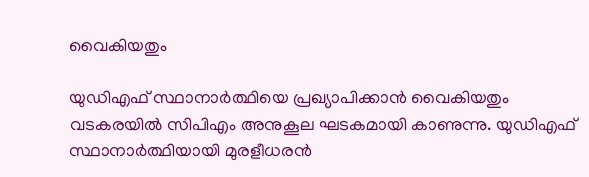വൈകിയതും

യുഡിഎഫ് സ്ഥാനാര്‍ത്ഥിയെ പ്രഖ്യാപിക്കാന്‍ വൈകിയതും വടകരയില്‍ സിപിഎം അനുകൂല ഘടകമായി കാണുന്നു. യുഡിഎഫ് സ്ഥാനാര്‍ത്ഥിയായി മുരളീധരന്‍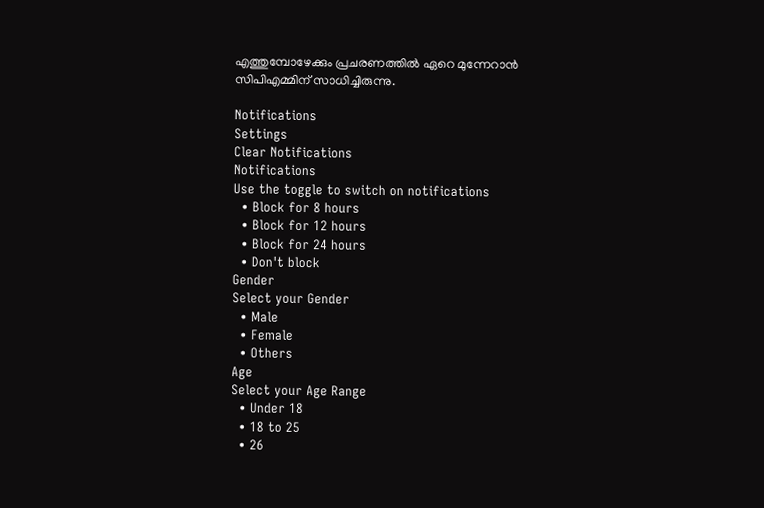എത്തുമ്പോഴേക്കും പ്രചരണത്തില്‍ ഏറെ മുന്നേറാന്‍ സിപിഎമ്മിന് സാധിച്ചിരുന്നു.

Notifications
Settings
Clear Notifications
Notifications
Use the toggle to switch on notifications
  • Block for 8 hours
  • Block for 12 hours
  • Block for 24 hours
  • Don't block
Gender
Select your Gender
  • Male
  • Female
  • Others
Age
Select your Age Range
  • Under 18
  • 18 to 25
  • 26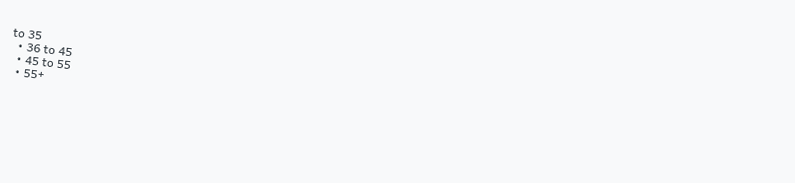to 35
  • 36 to 45
  • 45 to 55
  • 55+